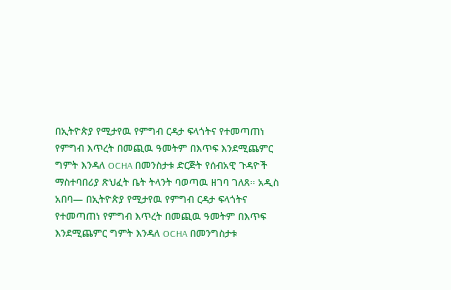በኢትዮጵያ የሚታየዉ የምግብ ርዳታ ፍላጎትና የተመጣጠነ የምግብ እጥረት በመጪዉ ዓመትም በእጥፍ እንደሚጨምር ግምት እንዳለ OCHA በመንስታቱ ድርጅት የሰብአዊ ጉዳዮች ማስተባበሪያ ጽህፈት ቤት ትላንት ባወጣዉ ዘገባ ገለጸ። አዲስ አበባ— በኢትዮጵያ የሚታየዉ የምግብ ርዳታ ፍላጎትና የተመጣጠነ የምግብ እጥረት በመጪዉ ዓመትም በእጥፍ እንደሚጨምር ግምት እንዳለ OCHA በመንግስታቱ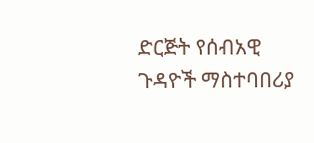ድርጅት የሰብአዊ ጉዳዮች ማስተባበሪያ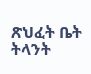ጽህፈት ቤት ትላንት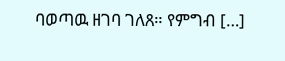ባወጣዉ ዘገባ ገለጸ። የምግብ […]